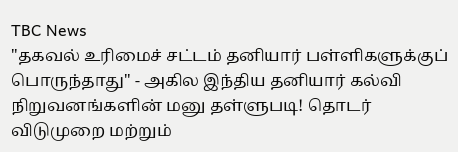TBC News
"தகவல் உரிமைச் சட்டம் தனியார் பள்ளிகளுக்குப் பொருந்தாது" - அகில இந்திய தனியார் கல்வி நிறுவனங்களின் மனு தள்ளுபடி! தொடர் விடுமுறை மற்றும்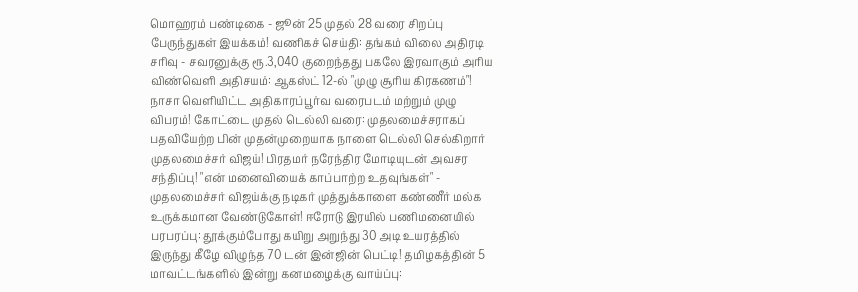மொஹரம் பண்டிகை - ஜூன் 25 முதல் 28 வரை சிறப்பு பேருந்துகள் இயக்கம்! வணிகச் செய்தி: தங்கம் விலை அதிரடி சரிவு - சவரனுக்கு ரூ.3,040 குறைந்தது பகலே இரவாகும் அரிய விண்வெளி அதிசயம்: ஆகஸ்ட் 12-ல் "முழு சூரிய கிரகணம்"! நாசா வெளியிட்ட அதிகாரப்பூர்வ வரைபடம் மற்றும் முழு விபரம்! கோட்டை முதல் டெல்லி வரை: முதலமைச்சராகப் பதவியேற்ற பின் முதன்முறையாக நாளை டெல்லி செல்கிறார் முதலமைச்சர் விஜய்! பிரதமர் நரேந்திர மோடியுடன் அவசர சந்திப்பு! "என் மனைவியைக் காப்பாற்ற உதவுங்கள்" - முதலமைச்சர் விஜய்க்கு நடிகர் முத்துக்காளை கண்ணீர் மல்க உருக்கமான வேண்டுகோள்! ஈரோடு இரயில் பணிமனையில் பரபரப்பு: தூக்கும்போது கயிறு அறுந்து 30 அடி உயரத்தில் இருந்து கீழே விழுந்த 70 டன் இன்ஜின் பெட்டி! தமிழகத்தின் 5 மாவட்டங்களில் இன்று கனமழைக்கு வாய்ப்பு: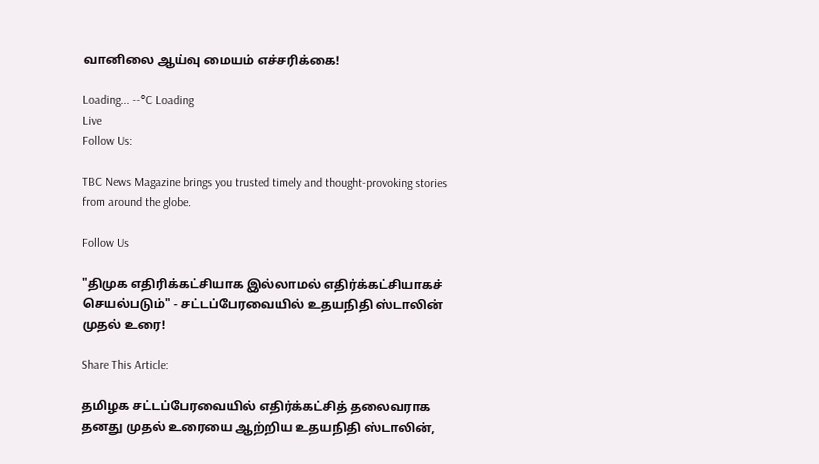வானிலை ஆய்வு மையம் எச்சரிக்கை!

Loading... --°C Loading
Live
Follow Us:

TBC News Magazine brings you trusted timely and thought-provoking stories from around the globe.

Follow Us

"திமுக எதிரிக்கட்சியாக இல்லாமல் எதிர்க்கட்சியாகச் செயல்படும்" - சட்டப்பேரவையில் உதயநிதி ஸ்டாலின் முதல் உரை!

Share This Article:

தமிழக சட்டப்பேரவையில் எதிர்க்கட்சித் தலைவராக தனது முதல் உரையை ஆற்றிய உதயநிதி ஸ்டாலின்,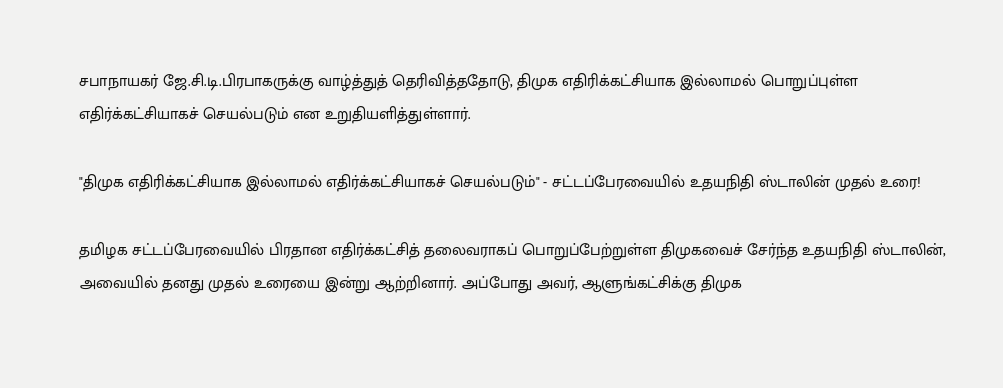சபாநாயகர் ஜே.சி.டி.பிரபாகருக்கு வாழ்த்துத் தெரிவித்ததோடு, திமுக எதிரிக்கட்சியாக இல்லாமல் பொறுப்புள்ள எதிர்க்கட்சியாகச் செயல்படும் என உறுதியளித்துள்ளார்.

"திமுக எதிரிக்கட்சியாக இல்லாமல் எதிர்க்கட்சியாகச் செயல்படும்" - சட்டப்பேரவையில் உதயநிதி ஸ்டாலின் முதல் உரை!

தமிழக சட்டப்பேரவையில் பிரதான எதிர்க்கட்சித் தலைவராகப் பொறுப்பேற்றுள்ள திமுகவைச் சேர்ந்த உதயநிதி ஸ்டாலின், அவையில் தனது முதல் உரையை இன்று ஆற்றினார். அப்போது அவர், ஆளுங்கட்சிக்கு திமுக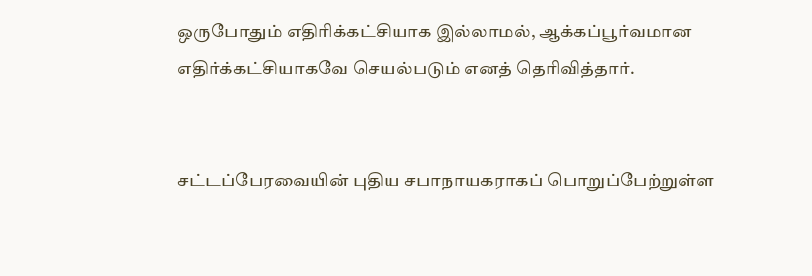ஒருபோதும் எதிரிக்கட்சியாக இல்லாமல், ஆக்கப்பூர்வமான எதிர்க்கட்சியாகவே செயல்படும் எனத் தெரிவித்தார்.


சட்டப்பேரவையின் புதிய சபாநாயகராகப் பொறுப்பேற்றுள்ள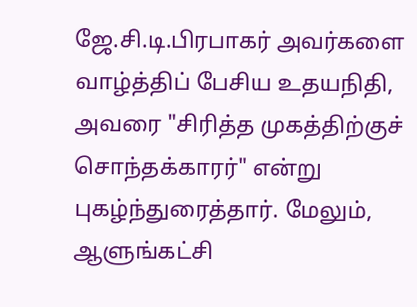ஜே.சி.டி.பிரபாகர் அவர்களை வாழ்த்திப் பேசிய உதயநிதி, அவரை "சிரித்த முகத்திற்குச் சொந்தக்காரர்" என்று புகழ்ந்துரைத்தார். மேலும், ஆளுங்கட்சி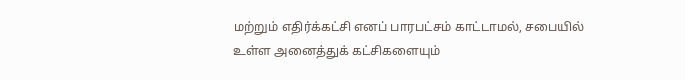மற்றும் எதிர்க்கட்சி எனப் பாரபட்சம் காட்டாமல், சபையில் உள்ள அனைத்துக் கட்சிகளையும்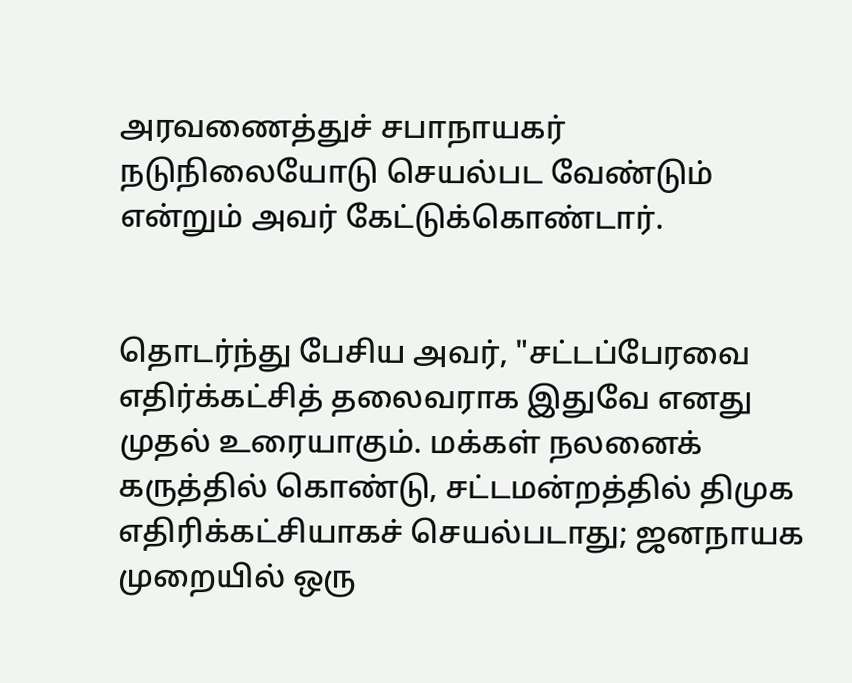அரவணைத்துச் சபாநாயகர் நடுநிலையோடு செயல்பட வேண்டும் என்றும் அவர் கேட்டுக்கொண்டார்.


தொடர்ந்து பேசிய அவர், "சட்டப்பேரவை எதிர்க்கட்சித் தலைவராக இதுவே எனது முதல் உரையாகும். மக்கள் நலனைக் கருத்தில் கொண்டு, சட்டமன்றத்தில் திமுக எதிரிக்கட்சியாகச் செயல்படாது; ஜனநாயக முறையில் ஒரு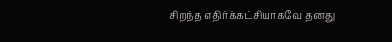சிறந்த எதிர்க்கட்சியாகவே தனது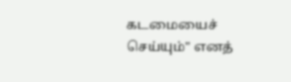கடமையைச் செய்யும்" எனத்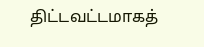திட்டவட்டமாகத்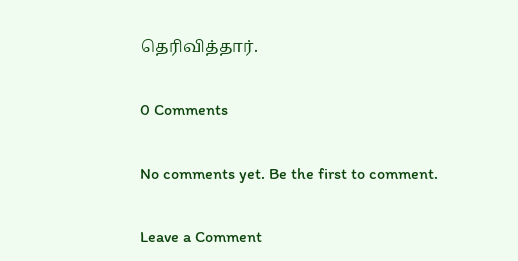தெரிவித்தார்.

0 Comments

No comments yet. Be the first to comment.

Leave a Comment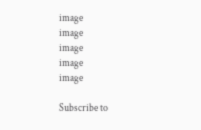image
image
image
image
image

Subscribe to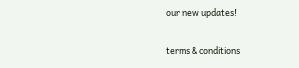our new updates!

terms & conditions